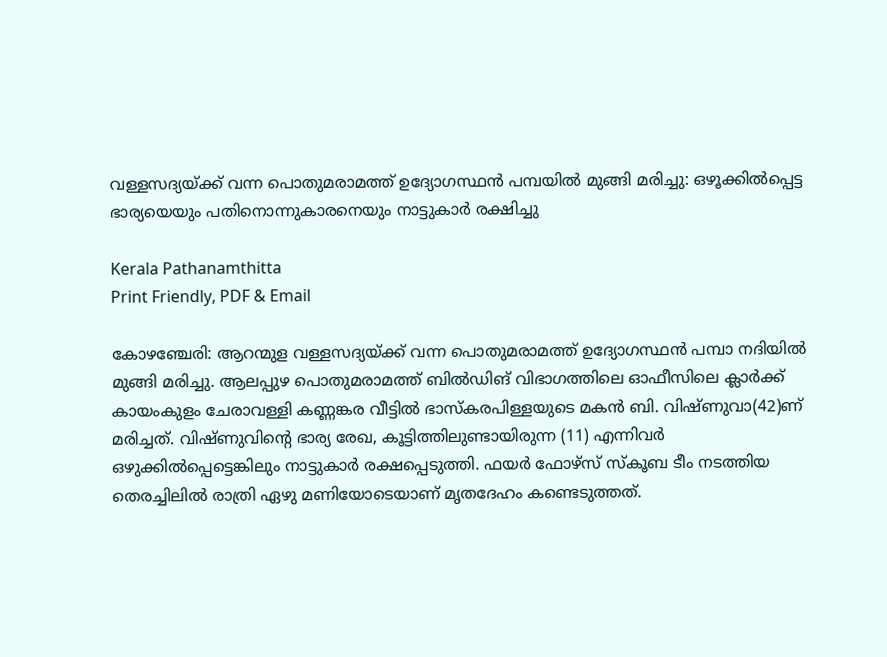വള്ളസദ്യയ്ക്ക് വന്ന പൊതുമരാമത്ത് ഉദ്യോഗസ്ഥൻ പമ്പയിൽ മുങ്ങി മരിച്ചു: ഒഴൂക്കിൽപ്പെട്ട ഭാര്യയെയും പതിനൊന്നുകാരനെയും നാട്ടുകാർ രക്ഷിച്ചു

Kerala Pathanamthitta
Print Friendly, PDF & Email

കോഴഞ്ചേരി: ആറന്മുള വള്ളസദ്യയ്ക്ക് വന്ന പൊതുമരാമത്ത് ഉദ്യോഗസ്ഥൻ പമ്പാ നദിയിൽ മുങ്ങി മരിച്ചു. ആലപ്പുഴ പൊതുമരാമത്ത് ബിൽഡിങ് വിഭാഗത്തിലെ ഓഫീസിലെ ക്ലാർക്ക് കായംകുളം ചേരാവള്ളി കണ്ണങ്കര വീട്ടിൽ ഭാസ്‌കരപിള്ളയുടെ മകൻ ബി. വിഷ്ണുവാ(42)ണ് മരിച്ചത്. വിഷ്ണുവിന്റെ ഭാര്യ രേഖ, കൂട്ടിത്തിലുണ്ടായിരുന്ന (11) എന്നിവർ ഒഴുക്കിൽപ്പെട്ടെങ്കിലും നാട്ടുകാർ രക്ഷപ്പെടുത്തി. ഫയർ ഫോഴ്‌സ് സ്‌കൂബ ടീം നടത്തിയ തെരച്ചിലിൽ രാത്രി ഏഴു മണിയോടെയാണ് മൃതദേഹം കണ്ടെടുത്തത്.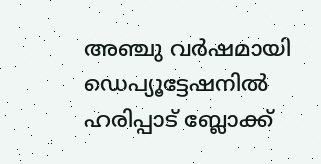അഞ്ചു വർഷമായി ഡെപ്യൂട്ടേഷനിൽ ഹരിപ്പാട് ബ്ലോക്ക്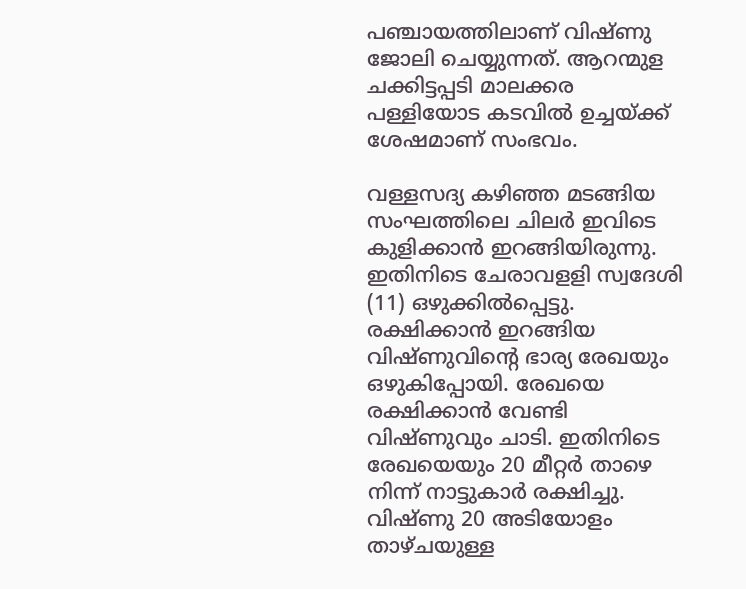പഞ്ചായത്തിലാണ് വിഷ്ണു ജോലി ചെയ്യുന്നത്. ആറന്മുള ചക്കിട്ടപ്പടി മാലക്കര പള്ളിയോട കടവിൽ ഉച്ചയ്ക്ക് ശേഷമാണ് സംഭവം.

വള്ളസദ്യ കഴിഞ്ഞ മടങ്ങിയ സംഘത്തിലെ ചിലർ ഇവിടെ കുളിക്കാൻ ഇറങ്ങിയിരുന്നു. ഇതിനിടെ ചേരാവളളി സ്വദേശി (11) ഒഴുക്കിൽപ്പെട്ടു. രക്ഷിക്കാൻ ഇറങ്ങിയ വിഷ്ണുവിന്റെ ഭാര്യ രേഖയും ഒഴുകിപ്പോയി. രേഖയെ രക്ഷിക്കാൻ വേണ്ടി വിഷ്ണുവും ചാടി. ഇതിനിടെ രേഖയെയും 20 മീറ്റർ താഴെ നിന്ന് നാട്ടുകാർ രക്ഷിച്ചു. വിഷ്ണു 20 അടിയോളം താഴ്ചയുള്ള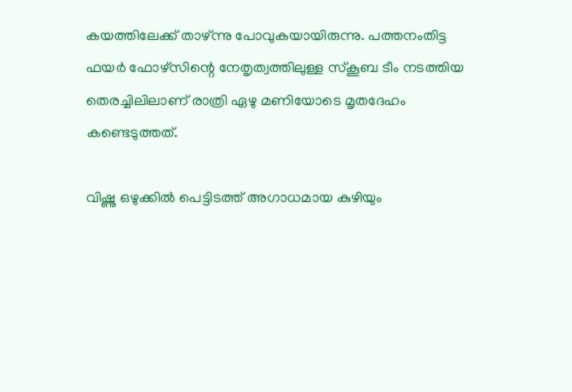കയത്തിലേക്ക് താഴ്ന്നു പോവുകയായിരുന്നു. പത്തനംതിട്ട ഫയർ ഫോഴ്‌സിന്റെ നേതൃത്വത്തിലുള്ള സ്‌കൂബ ടീം നടത്തിയ തെരച്ചിലിലാണ് രാത്രി ഏഴു മണിയോടെ മൃതദേഹം കണ്ടെടുത്തത്.

വിഷ്ണു ഒഴുക്കിൽ പെട്ടിടത്ത് അഗാധമായ കുഴിയും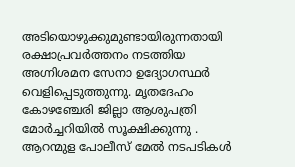അടിയൊഴുക്കുമുണ്ടായിരുന്നതായി രക്ഷാപ്രവർത്തനം നടത്തിയ അഗ്നിശമന സേനാ ഉദ്യോഗസ്ഥർ വെളിപ്പെടുത്തുന്നു. മൃതദേഹം കോഴഞ്ചേരി ജില്ലാ ആശുപത്രി മോർച്ചറിയിൽ സൂക്ഷിക്കുന്നു . ആറന്മുള പോലീസ് മേൽ നടപടികൾ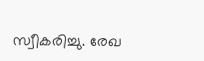സ്വീകരിച്ചു. രേഖ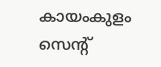കായംകുളം സെൻ്റ്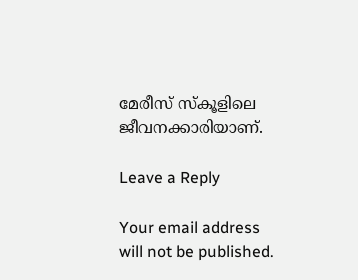മേരീസ് സ്കൂളിലെ ജീവനക്കാരിയാണ്.

Leave a Reply

Your email address will not be published.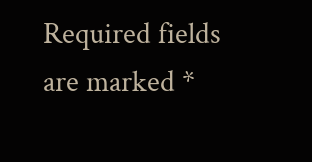Required fields are marked *